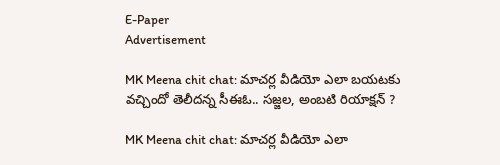E-Paper
Advertisement

MK Meena chit chat: మాచర్ల వీడియో ఎలా బయటకు వచ్చిందో తెలీదన్న సీఈఓ.. సజ్జల, అంబటి రియాక్షన్ ?

MK Meena chit chat: మాచర్ల వీడియో ఎలా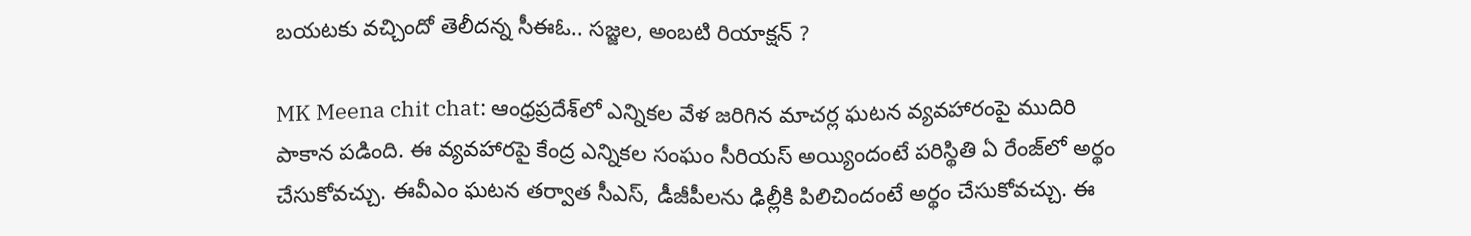బయటకు వచ్చిందో తెలీదన్న సీఈఓ.. సజ్జల, అంబటి రియాక్షన్ ?

MK Meena chit chat: ఆంధ్రప్రదేశ్‌లో ఎన్నికల వేళ జరిగిన మాచర్ల ఘటన వ్యవహారంపై ముదిరి పాకాన పడింది. ఈ వ్యవహారపై కేంద్ర ఎన్నికల సంఘం సీరియస్ అయ్యిందంటే పరిస్థితి ఏ రేంజ్‌లో అర్థం చేసుకోవచ్చు. ఈవీఎం ఘటన తర్వాత సీఎస్, డీజీపీలను ఢిల్లీకి పిలిచిందంటే అర్థం చేసుకోవచ్చు. ఈ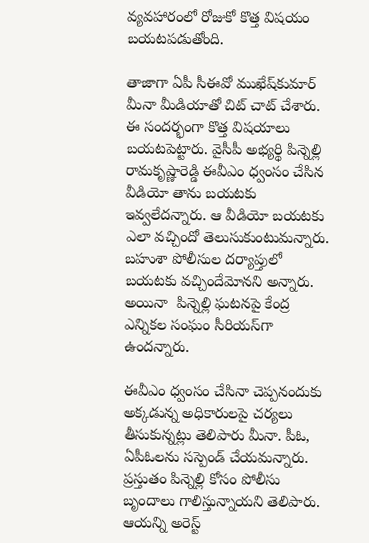వ్యవహారంలో రోజుకో కొత్త విషయం బయటపడుతోంది.

తాజాగా ఏపీ సీఈవో ముఖేష్‌కుమార్ మీనా మీడియాతో చిట్ చాట్ చేశారు. ఈ సందర్భంగా కొత్త విషయాలు బయటపెట్టారు. వైసీపీ అభ్యర్థి పిన్నెల్లి రామకృష్ణారెడ్డి ఈవీఎం ధ్వంసం చేసిన వీడియో తాను బ‌య‌ట‌కు ఇవ్వ‌లేదన్నారు. ఆ వీడియో బ‌య‌ట‌కు ఎలా వచ్చిందో తెలుసుకుంటుమన్నారు. బహుశా పోలీసుల దర్యాప్తులో బయటకు వచ్చిందేమోనని అన్నారు. అయినా  పిన్నెల్లి ఘటనపై కేంద్ర ఎన్నికల సంఘం సీరియస్‌గా ఉందన్నారు.

ఈవీఎం ధ్వంసం చేసినా చెప్ప‌నందుకు అక్క‌డున్న అధికారుల‌పై చ‌ర్య‌లు తీసుకున్నట్లు తెలిపారు మీనా. పీఓ, ఏపీఓలను సస్పెండ్ చేయమన్నారు. ప్రస్తుతం పిన్నెల్లి కోసం పోలీసు బృందాలు గాలిస్తున్నాయని తెలిపారు. ఆయన్ని అరెస్ట్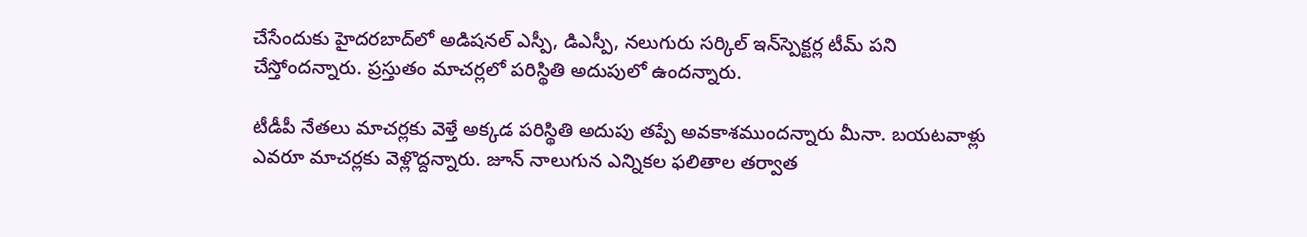చేసేందుకు హైదరబాద్‌లో అడిషనల్ ఎస్పీ, డిఎస్పీ, నలుగురు సర్కిల్ ఇన్‌స్పెక్టర్ల టీమ్ పని చేస్తోందన్నారు. ప్రస్తుతం మాచర్లలో పరిస్థితి అదుపులో ఉందన్నారు.

టీడీపీ నేతలు మాచర్లకు వెళ్తే అక్కడ పరిస్థితి అదుపు తప్పే అవకాశముందన్నారు మీనా. బయటవాళ్లు ఎవరూ మాచర్లకు వెళ్లొద్దన్నారు. జూన్ నాలుగున ఎన్నికల ఫలితాల తర్వాత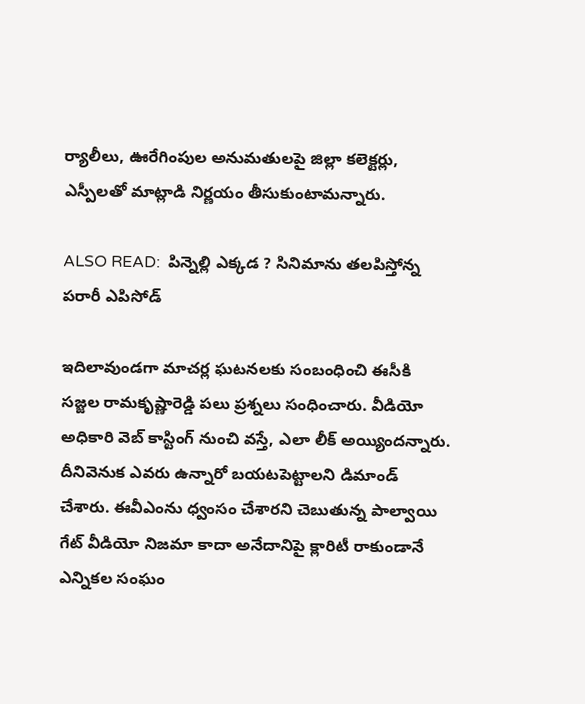ర్యాలీలు, ఊరేగింపుల అనుమతులపై జిల్లా కలెక్టర్లు, ఎస్పీలతో మాట్లాడి నిర్ణయం తీసుకుంటామన్నారు.

ALSO READ:  పిన్నెల్లి ఎక్కడ ? సినిమాను తలపిస్తోన్న పరారీ ఎపిసోడ్

ఇదిలావుండగా మాచర్ల ఘటనలకు సంబంధించి ఈసీకి సజ్జల రామకృష్ణారెడ్డి పలు ప్రశ్నలు సంధించారు. వీడియో అధికారి వెబ్‌ కాస్టింగ్ నుంచి వస్తే, ఎలా లీక్‌ అయ్యిందన్నారు. దీనివెనుక ఎవరు ఉన్నారో బయటపెట్టాలని డిమాండ్ చేశారు. ఈవీఎంను ధ్వంసం చేశారని చెబుతున్న పాల్వాయి గేట్ వీడియో నిజమా కాదా అనేదానిపై క్లారిటీ రాకుండానే ఎన్నికల సంఘం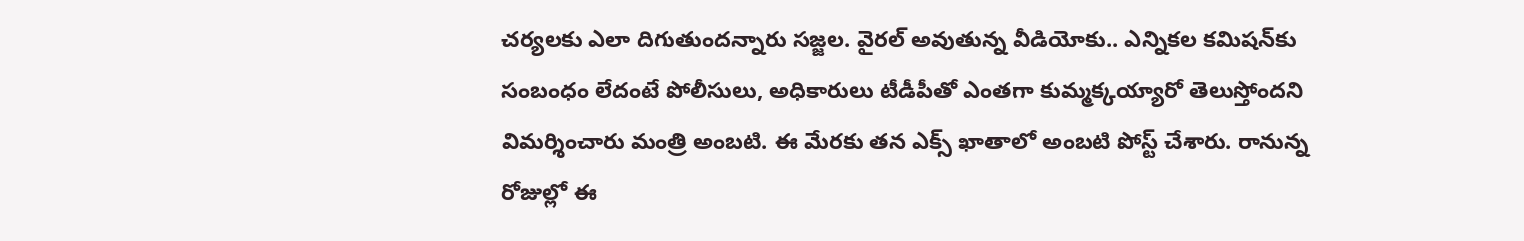చర్యలకు ఎలా దిగుతుందన్నారు సజ్జల. వైరల్ అవుతున్న వీడియోకు.. ఎన్నికల కమిషన్‌కు సంబంధం లేదంటే పోలీసులు, అధికారులు టీడీపీతో ఎంతగా కుమ్మక్కయ్యారో తెలుస్తోందని విమర్శించారు మంత్రి అంబటి. ఈ మేరకు తన ఎక్స్ ఖాతాలో అంబటి పోస్ట్ చేశారు. రానున్న రోజుల్లో ఈ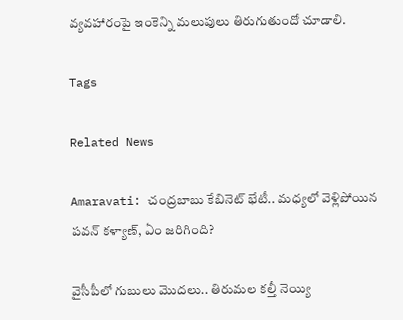వ్యవహారంపై ఇంకెన్ని మలుపులు తిరుగుతుందో చూడాలి.

Tags

Related News

Amaravati: చంద్రబాబు కేబినెట్ భేటీ.. మధ్యలో వెళ్లిపోయిన పవన్ కళ్యాణ్, ఏం జరిగింది?

వైసీపీలో గుబులు మొదలు.. తిరుమల కల్తీ నెయ్యి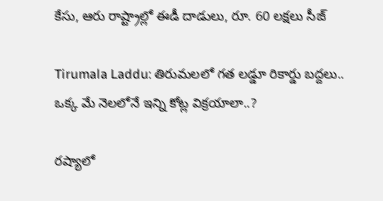కేసు, ఆరు రాష్ట్రాల్లో ఈడీ దాడులు, రూ. 60 లక్షలు సీజ్

Tirumala Laddu: తిరుమలలో గత లడ్డూ రికార్డు బద్దలు.. ఒక్క మే నెలలోనే ఇన్ని కోట్ల విక్రయాలా..?

రష్యాలో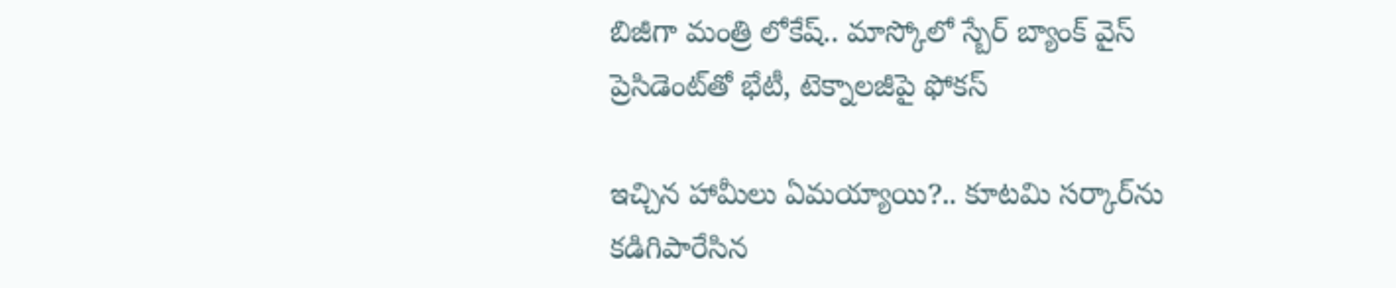బిజీగా మంత్రి లోకేష్.. మాస్కోలో స్బేర్‌ బ్యాంక్ వైస్ ప్రెసిడెంట్‌తో భేటీ, టెక్నాలజీపై ఫోకస్

ఇచ్చిన హామీలు ఏమయ్యాయి?.. కూటమి సర్కార్‌ను కడిగిపారేసిన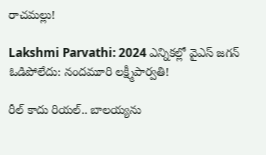రాచమల్లు!

Lakshmi Parvathi: 2024 ఎన్నికల్లో వైఎస్ జగన్ ఓడిపోలేదు: నందమూరి లక్ష్మీపార్వతి!

రీల్ కాదు రియల్.. బాలయ్యను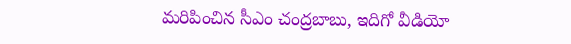మరిపించిన సీఎం చంద్రబాబు, ఇదిగో వీడియో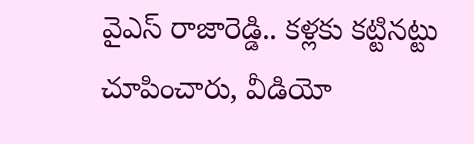వైఎస్ రాజారెడ్డి.. కళ్లకు కట్టినట్టు చూపించారు, వీడియో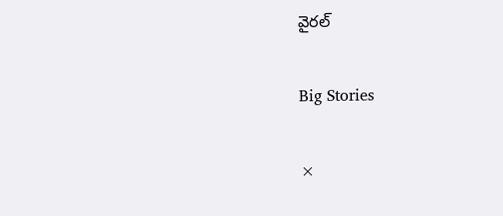వైరల్

Big Stories

×